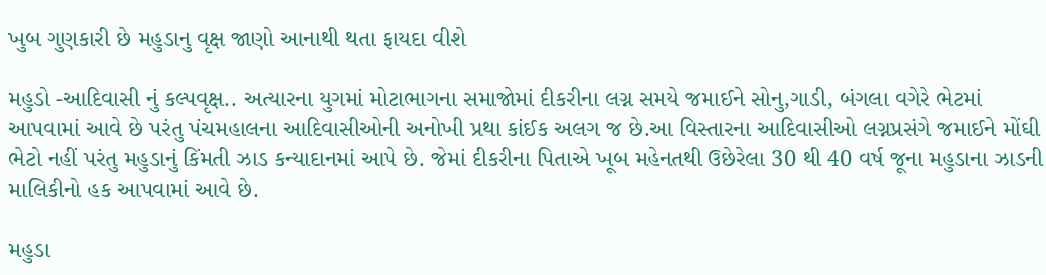ખુબ ગુણકારી છે મહુડાનુ વૃક્ષ જાણો આનાથી થતા ફાયદા વીશે

મહુડો -આદિવાસી નું કલ્પવૃક્ષ.. અત્યારના યુગમાં મોટાભાગના સમાજોમાં દીકરીના લગ્ન સમયે જમાઈને સોનુ,ગાડી, બંગલા વગેરે ભેટમાં આપવામાં આવે છે પરંતુ પંચમહાલના આદિવાસીઓની અનોખી પ્રથા કાંઈક અલગ જ છે.આ વિસ્તારના આદિવાસીઓ લગ્નપ્રસંગે જમાઈને મોંઘી ભેટો નહીં પરંતુ મહુડાનું કિંમતી ઝાડ કન્યાદાનમાં આપે છે. જેમાં દીકરીના પિતાએ ખૂબ મહેનતથી ઉછેરેલા 30 થી 40 વર્ષ જૂના મહુડાના ઝાડની માલિકીનો હક આપવામાં આવે છે.

મહુડા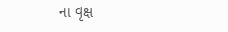ના વૃક્ષ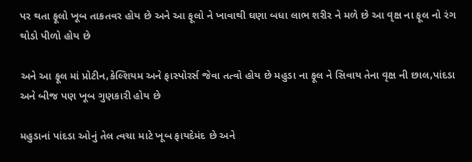પર થતા ફૂલો ખૂબ તાકતવર હોય છે અને આ ફૂલો ને ખાવાથી ઘણા બધા લાભ શરીર ને મળે છે આ વૃક્ષ ના ફૂલ નો રંગ થોડો પીળો હોય છે

અને આ ફૂલ માં પ્રોટીન,કેલ્શિયમ અને ફાસ્પોરર્સ જેવા તત્વો હોય છે મહુડા ના ફૂલ ને સિવાય તેના વૃક્ષ ની છાલ,પાંદડા અને બીજ પણ ખૂબ ગુણકારી હોય છે

મહુડાનાં પાંદડા ઓનું તેલ ત્વચા માટે ખૂબ ફાયદેમંદ છે અને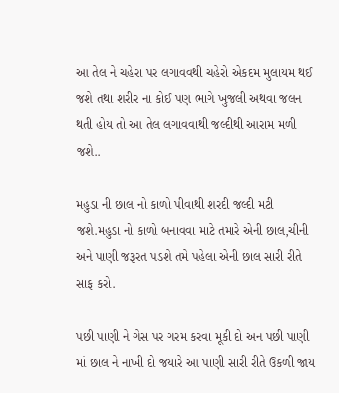આ તેલ ને ચહેરા પર લગાવવથી ચહેરો એકદમ મુલાયમ થઈ જશે તથા શરીર ના કોઈ પણ ભાગે ખુજલી અથવા જલન થતી હોય તો આ તેલ લગાવવાથી જલ્દીથી આરામ મળી જશે..

મહુડા ની છાલ નો કાળો પીવાથી શરદી જલ્દી મટી જશે.મહુડા નો કાળો બનાવવા માટે તમારે એની છાલ,ચીની અને પાણી જરૂરત પડશે તમે પહેલા એની છાલ સારી રીતે સાફ કરો.

પછી પાણી ને ગેસ પર ગરમ કરવા મૂકી દો અન પછી પાણી માં છાલ ને નાખી દો જયારે આ પાણી સારી રીતે ઉકળી જાય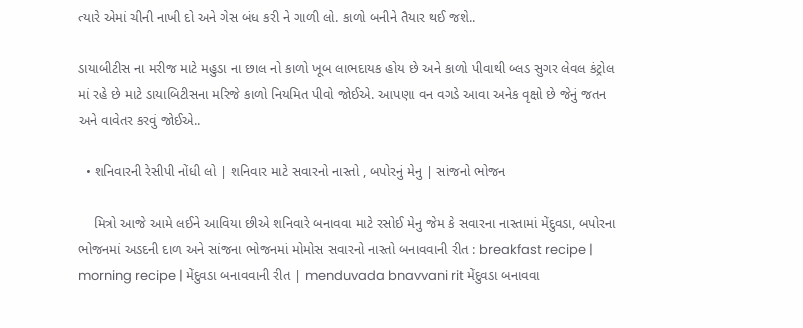ત્યારે એમાં ચીની નાખી દો અને ગેસ બંધ કરી ને ગાળી લો. કાળો બનીને તૈયાર થઈ જશે..

ડાયાબીટીસ ના મરીજ માટે મહુડા ના છાલ નો કાળો ખૂબ લાભદાયક હોય છે અને કાળો પીવાથી બ્લડ સુગર લેવલ કંટ્રોલ માં રહે છે માટે ડાયાબિટીસના મરિજે કાળો નિયમિત પીવો જોઈએ. આપણા વન વગડે આવા અનેક વૃક્ષો છે જેનું જતન અને વાવેતર કરવું જોઈએ..

  • શનિવારની રેસીપી નોંધી લો | શનિવાર માટે સવારનો નાસ્તો , બપોરનું મેનુ | સાંજનો ભોજન

    મિત્રો આજે આમે લઈને આવિયા છીએ શનિવારે બનાવવા માટે રસોઈ મેનુ જેમ કે સવારના નાસ્તામાં મેંદુવડા, બપોરના ભોજનમાં અડદની દાળ અને સાંજના ભોજનમાં મોમોસ સવારનો નાસ્તો બનાવવાની રીત : breakfast recipe | morning recipe | મેંદુવડા બનાવવાની રીત | menduvada bnavvani rit મેંદુવડા બનાવવા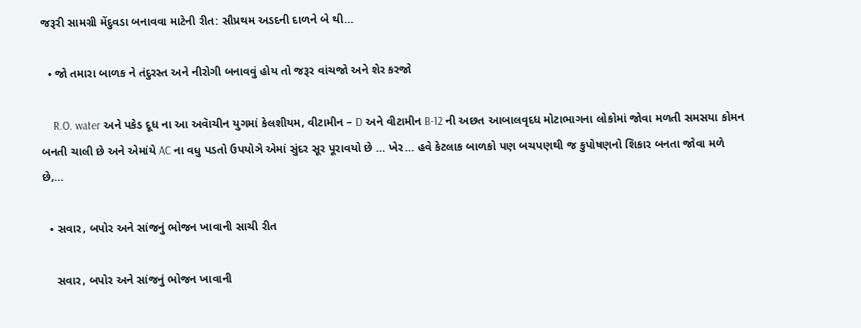જરૂરી સામગ્રી મેંદુવડા બનાવવા માટેની રીત: સૌપ્રથમ અડદની દાળને બે થી…

  • જો તમારા બાળક ને તંદુરસ્ત અને નીરોગી બનાવવું હોય તો જરૂર વાંચજો અને શેર કરજો

    R.O. water અને પકેડ દૂધ ના આ અવાૅચીન યુગમાં કેલશીયમ, વીટામીન – D અને વીટામીન B-12 ની અછત આબાલવૃદધ મોટાભાગના લોકોમાં જોવા મળતી સમસયા કોમન બનતી ચાલી છે અને એમાંયે AC ના વધુ પડતો ઉપયોઞે એમાં સુંદર સૂર પૂરાવયો છે … ખેર… હવે કેટલાક બાળકો પણ બચપણથી જ કુપોષણનો શિકાર બનતા જોવા મળે છે,…

  • સવાર, બપોર અને સાંજનું ભોજન ખાવાની સાચી રીત

    સવાર, બપોર અને સાંજનું ભોજન ખાવાની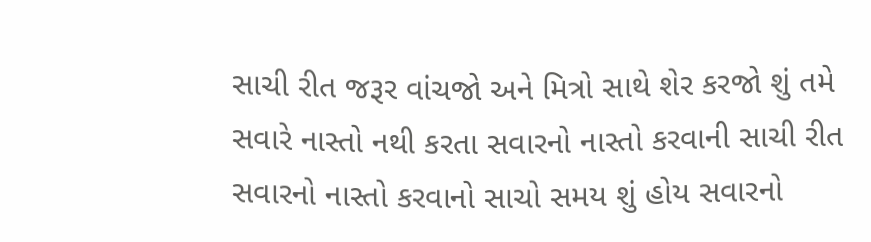સાચી રીત જરૂર વાંચજો અને મિત્રો સાથે શેર કરજો શું તમે સવારે નાસ્તો નથી કરતા સવારનો નાસ્તો કરવાની સાચી રીત સવારનો નાસ્તો કરવાનો સાચો સમય શું હોય સવારનો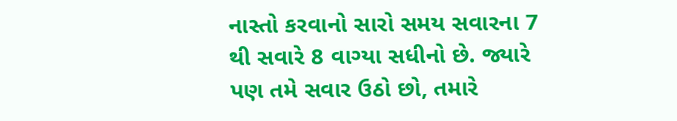નાસ્તો કરવાનો સારો સમય સવારના 7 થી સવારે 8 વાગ્યા સધીનો છે. જ્યારે પણ તમે સવાર ઉઠો છો, તમારે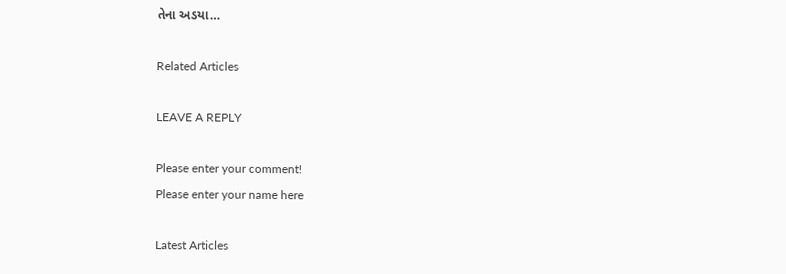તેના અડયા…

Related Articles

LEAVE A REPLY

Please enter your comment!
Please enter your name here

Latest Articles